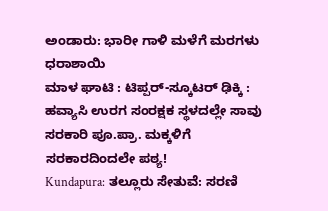ಅಂಡಾರು: ಭಾರೀ ಗಾಳಿ ಮಳೆಗೆ ಮರಗಳು ಧರಾಶಾಯಿ
ಮಾಳ ಘಾಟಿ : ಟಿಪ್ಪರ್-ಸ್ಕೂಟರ್ ಢಿಕ್ಕಿ : ಹವ್ಯಾಸಿ ಉರಗ ಸಂರಕ್ಷಕ ಸ್ಥಳದಲ್ಲೇ ಸಾವು
ಸರಕಾರಿ ಪೂ.ಪ್ರಾ. ಮಕ್ಕಳಿಗೆ ಸರಕಾರದಿಂದಲೇ ಪಠ್ಯ!
Kundapura: ತಲ್ಲೂರು ಸೇತುವೆ: ಸರಣಿ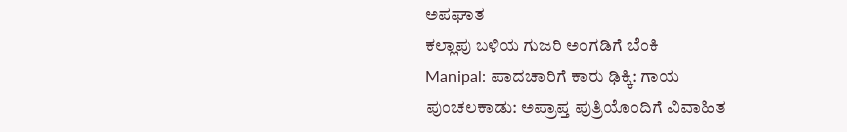ಅಪಘಾತ
ಕಲ್ಲಾಪು ಬಳಿಯ ಗುಜರಿ ಅಂಗಡಿಗೆ ಬೆಂಕಿ
Manipal: ಪಾದಚಾರಿಗೆ ಕಾರು ಢಿಕ್ಕಿ: ಗಾಯ
ಪುಂಚಲಕಾಡು: ಅಪ್ರಾಪ್ತ ಪುತ್ರಿಯೊಂದಿಗೆ ವಿವಾಹಿತ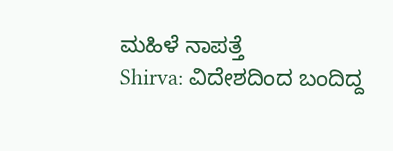ಮಹಿಳೆ ನಾಪತ್ತೆ
Shirva: ವಿದೇಶದಿಂದ ಬಂದಿದ್ದ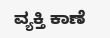ವ್ಯಕ್ತಿ ಕಾಣೆ